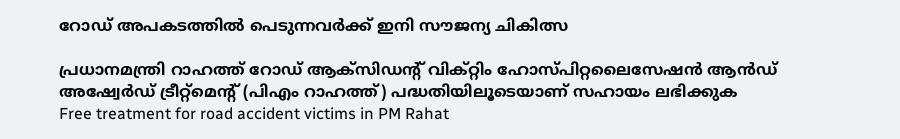റോഡ് അപകടത്തിൽ പെടുന്നവർക്ക് ഇനി സൗജന്യ ചികിത്സ

പ്രധാനമന്ത്രി റാഹത്ത് റോഡ് ആക്സിഡന്‍റ് വിക്റ്റിം ഹോസ്പിറ്റലൈസേഷന്‍ ആന്‍ഡ് അഷ്വേര്‍ഡ് ട്രീറ്റ്മെന്‍റ് (പിഎം റാഹത്ത്) പദ്ധതിയിലൂടെയാണ് സഹായം ലഭിക്കുക
Free treatment for road accident victims in PM Rahat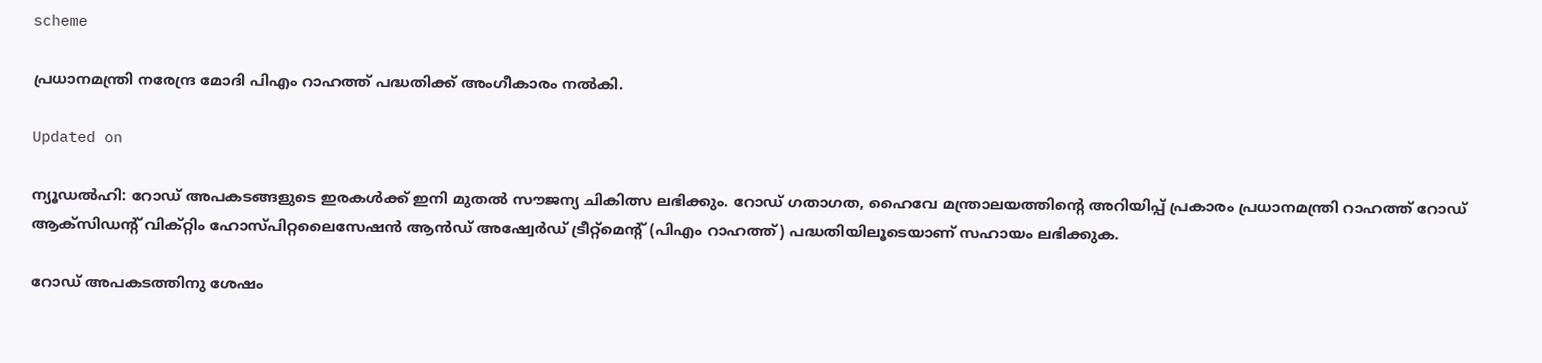scheme

പ്രധാനമന്ത്രി നരേന്ദ്ര മോദി പിഎം റാഹത്ത് പദ്ധതിക്ക് അംഗീകാരം നല്‍കി.

Updated on

ന്യൂഡല്‍ഹി: റോഡ് അപകടങ്ങളുടെ ഇരകള്‍ക്ക് ഇനി മുതൽ സൗജന്യ ചികിത്സ ലഭിക്കും. റോഡ് ഗതാഗത, ഹൈവേ മന്ത്രാലയത്തിന്‍റെ അറിയിപ്പ് പ്രകാരം പ്രധാനമന്ത്രി റാഹത്ത് റോഡ് ആക്സിഡന്‍റ് വിക്റ്റിം ഹോസ്പിറ്റലൈസേഷന്‍ ആന്‍ഡ് അഷ്വേര്‍ഡ് ട്രീറ്റ്മെന്‍റ് (പിഎം റാഹത്ത്) പദ്ധതിയിലൂടെയാണ് സഹായം ലഭിക്കുക.

റോഡ് അപകടത്തിനു ശേഷം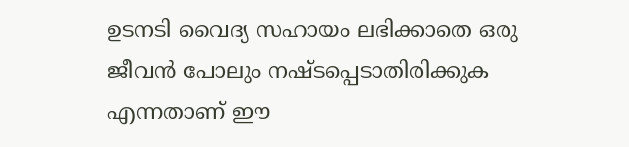ഉടനടി വൈദ്യ സഹായം ലഭിക്കാതെ ഒരു ജീവന്‍ പോലും നഷ്ടപ്പെടാതിരിക്കുക എന്നതാണ് ഈ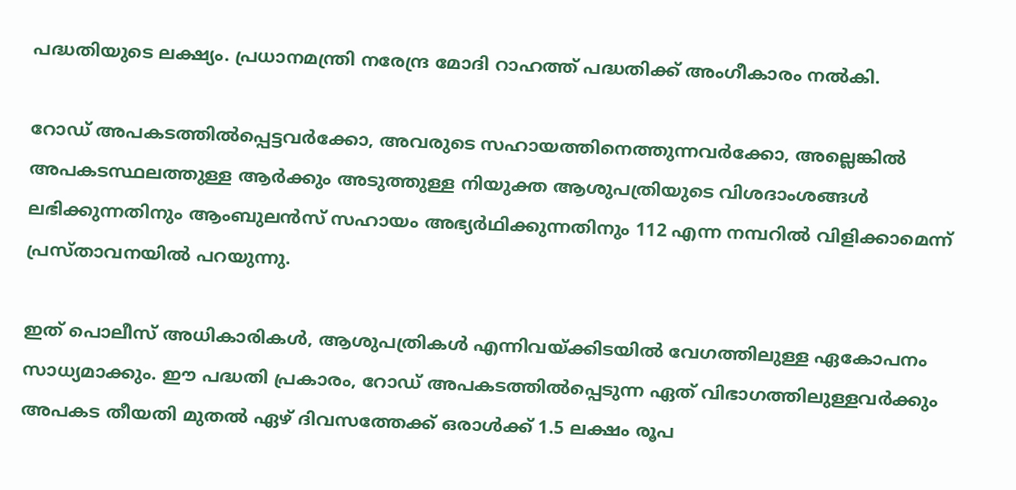പദ്ധതിയുടെ ലക്ഷ്യം. പ്രധാനമന്ത്രി നരേന്ദ്ര മോദി റാഹത്ത് പദ്ധതിക്ക് അംഗീകാരം നല്‍കി.

റോഡ് അപകടത്തില്‍പ്പെട്ടവര്‍ക്കോ, അവരുടെ സഹായത്തിനെത്തുന്നവർക്കോ, അല്ലെങ്കില്‍ അപകടസ്ഥലത്തുള്ള ആര്‍ക്കും അടുത്തുള്ള നിയുക്ത ആശുപത്രിയുടെ വിശദാംശങ്ങള്‍ ലഭിക്കുന്നതിനും ആംബുലന്‍സ് സഹായം അഭ്യര്‍ഥിക്കുന്നതിനും 112 എന്ന നമ്പറില്‍ വിളിക്കാമെന്ന് പ്രസ്താവനയില്‍ പറയുന്നു.

ഇത് പൊലീസ് അധികാരികള്‍, ആശുപത്രികള്‍ എന്നിവയ്ക്കിടയില്‍ വേഗത്തിലുള്ള ഏകോപനം സാധ്യമാക്കും. ഈ പദ്ധതി പ്രകാരം, റോഡ് അപകടത്തില്‍പ്പെടുന്ന ഏത് വിഭാഗത്തിലുള്ളവര്‍ക്കും അപകട തീയതി മുതല്‍ ഏഴ് ദിവസത്തേക്ക് ഒരാള്‍ക്ക് 1.5 ലക്ഷം രൂപ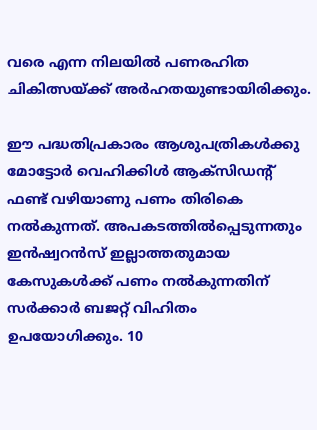വരെ എന്ന നിലയില്‍ പണരഹിത ചികിത്സയ്ക്ക് അര്‍ഹതയുണ്ടായിരിക്കും.

ഈ പദ്ധതിപ്രകാരം ആശുപത്രികള്‍ക്കു മോട്ടോര്‍ വെഹിക്കിള്‍ ആക്‌സിഡന്‍റ് ഫണ്ട് വഴിയാണു പണം തിരികെ നല്‍കുന്നത്. അപകടത്തില്‍പ്പെടുന്നതും ഇന്‍ഷ്വറന്‍സ് ഇല്ലാത്തതുമായ കേസുകള്‍ക്ക് പണം നല്‍കുന്നതിന് സര്‍ക്കാര്‍ ബജറ്റ് വിഹിതം ഉപയോഗിക്കും. 10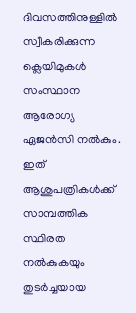ദിവസത്തിനുള്ളില്‍ സ്വീകരിക്കുന്ന ക്ലെയിമുകള്‍ സംസ്ഥാന ആരോഗ്യ ഏജന്‍സി നല്‍കും. ഇത് ആശുപത്രികള്‍ക്ക് സാമ്പത്തിക സ്ഥിരത നല്‍കുകയും തുടര്‍ച്ചയായ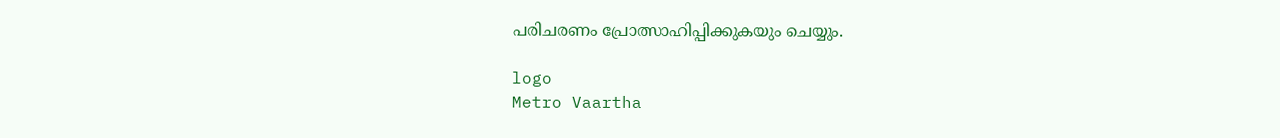പരിചരണം പ്രോത്സാഹിപ്പിക്കുകയും ചെയ്യും.

logo
Metro Vaartha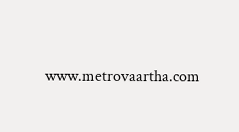www.metrovaartha.com